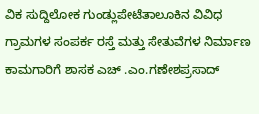ವಿಕ ಸುದ್ದಿಲೋಕ ಗುಂಡ್ಲುಪೇಟೆತಾಲೂಕಿನ ವಿವಿಧ ಗ್ರಾಮಗಳ ಸಂಪರ್ಕ ರಸ್ತೆ ಮತ್ತು ಸೇತುವೆಗಳ ನಿರ್ಮಾಣ ಕಾಮಗಾರಿಗೆ ಶಾಸಕ ಎಚ್ .ಎಂ.ಗಣೇಶಪ್ರಸಾದ್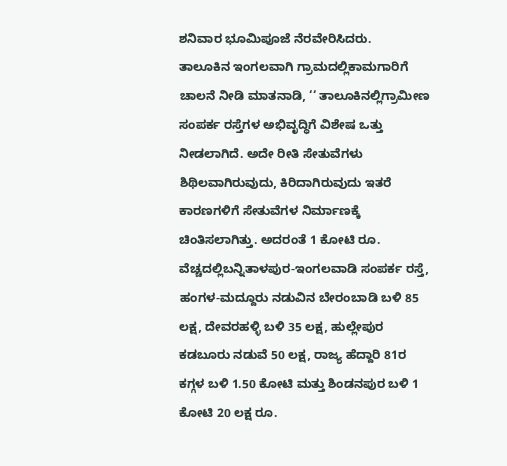ಶನಿವಾರ ಭೂಮಿಪೂಜೆ ನೆರವೇರಿಸಿದರು.
ತಾಲೂಕಿನ ಇಂಗಲವಾಗಿ ಗ್ರಾಮದಲ್ಲಿಕಾಮಗಾರಿಗೆ ಚಾಲನೆ ನೀಡಿ ಮಾತನಾಡಿ, ‘‘ ತಾಲೂಕಿನಲ್ಲಿಗ್ರಾಮೀಣ ಸಂಪರ್ಕ ರಸ್ತೆಗಳ ಅಭಿವೃದ್ಧಿಗೆ ವಿಶೇಷ ಒತ್ತು ನೀಡಲಾಗಿದೆ. ಅದೇ ರೀತಿ ಸೇತುವೆಗಳು ಶಿಥಿಲವಾಗಿರುವುದು, ಕಿರಿದಾಗಿರುವುದು ಇತರೆ ಕಾರಣಗಳಿಗೆ ಸೇತುವೆಗಳ ನಿರ್ಮಾಣಕ್ಕೆ ಚಿಂತಿಸಲಾಗಿತ್ತು. ಅದರಂತೆ 1 ಕೋಟಿ ರೂ. ವೆಚ್ಚದಲ್ಲಿಬನ್ನಿತಾಳಪುರ-ಇಂಗಲವಾಡಿ ಸಂಪರ್ಕ ರಸ್ತೆ, ಹಂಗಳ-ಮದ್ದೂರು ನಡುವಿನ ಬೇರಂಬಾಡಿ ಬಳಿ 85 ಲಕ್ಷ, ದೇವರಹಳ್ಳಿ ಬಳಿ 35 ಲಕ್ಷ, ಹುಲ್ಲೇಪುರ ಕಡಬೂರು ನಡುವೆ 50 ಲಕ್ಷ, ರಾಜ್ಯ ಹೆದ್ದಾರಿ 81ರ ಕಗ್ಗಳ ಬಳಿ 1.50 ಕೋಟಿ ಮತ್ತು ಶಿಂಡನಪುರ ಬಳಿ 1 ಕೋಟಿ 20 ಲಕ್ಷ ರೂ.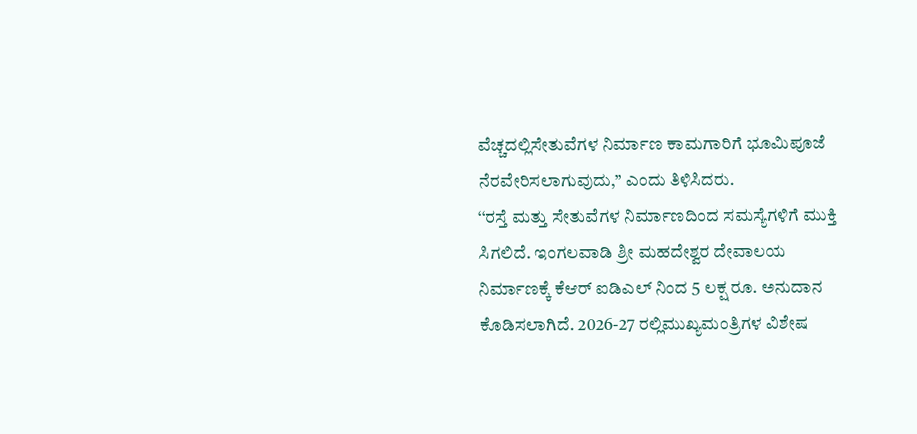ವೆಚ್ಚದಲ್ಲಿಸೇತುವೆಗಳ ನಿರ್ಮಾಣ ಕಾಮಗಾರಿಗೆ ಭೂಮಿಪೂಜೆ ನೆರವೇರಿಸಲಾಗುವುದು,’’ ಎಂದು ತಿಳಿಸಿದರು.
‘‘ರಸ್ತೆ ಮತ್ತು ಸೇತುವೆಗಳ ನಿರ್ಮಾಣದಿಂದ ಸಮಸ್ಯೆಗಳಿಗೆ ಮುಕ್ತಿ ಸಿಗಲಿದೆ. ಇಂಗಲವಾಡಿ ಶ್ರೀ ಮಹದೇಶ್ವರ ದೇವಾಲಯ ನಿರ್ಮಾಣಕ್ಕೆ ಕೆಆರ್ ಐಡಿಎಲ್ ನಿಂದ 5 ಲಕ್ಷ ರೂ. ಅನುದಾನ ಕೊಡಿಸಲಾಗಿದೆ. 2026-27 ರಲ್ಲಿಮುಖ್ಯಮಂತ್ರಿಗಳ ವಿಶೇಷ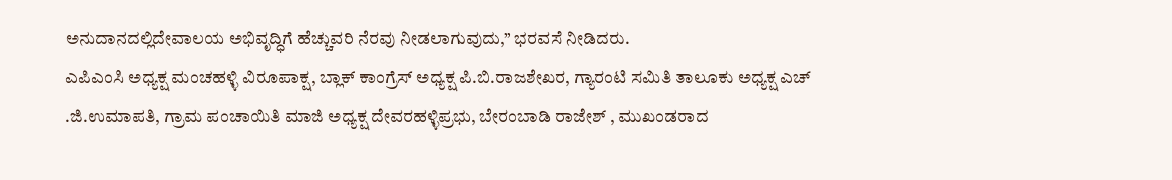ಅನುದಾನದಲ್ಲಿದೇವಾಲಯ ಅಭಿವೃದ್ಧಿಗೆ ಹೆಚ್ಚುವರಿ ನೆರವು ನೀಡಲಾಗುವುದು,’’ ಭರವಸೆ ನೀಡಿದರು.
ಎಪಿಎಂಸಿ ಅಧ್ಯಕ್ಷ ಮಂಚಹಳ್ಳಿ ವಿರೂಪಾಕ್ಷ, ಬ್ಲಾಕ್ ಕಾಂಗ್ರೆಸ್ ಅಧ್ಯಕ್ಷ ಪಿ.ಬಿ.ರಾಜಶೇಖರ, ಗ್ಯಾರಂಟಿ ಸಮಿತಿ ತಾಲೂಕು ಅಧ್ಯಕ್ಷ ಎಚ್ .ಜಿ.ಉಮಾಪತಿ, ಗ್ರಾಮ ಪಂಚಾಯಿತಿ ಮಾಜಿ ಅಧ್ಯಕ್ಷ ದೇವರಹಳ್ಳಿಪ್ರಭು, ಬೇರಂಬಾಡಿ ರಾಜೇಶ್ , ಮುಖಂಡರಾದ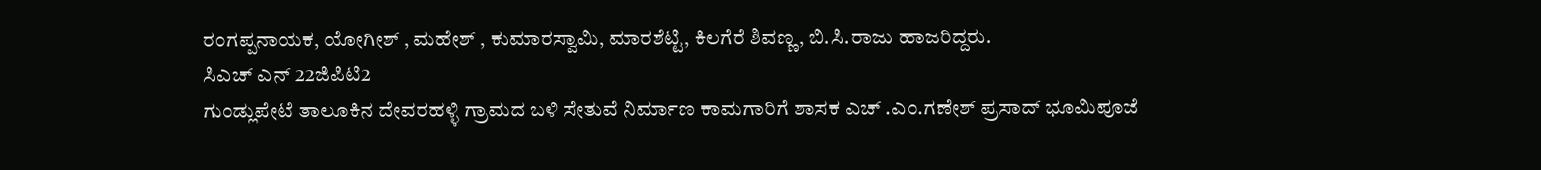ರಂಗಪ್ಪನಾಯಕ, ಯೋಗೀಶ್ , ಮಹೇಶ್ , ಕುಮಾರಸ್ವಾಮಿ, ಮಾರಶೆಟ್ಟಿ, ಕಿಲಗೆರೆ ಶಿವಣ್ಣ, ಬಿ.ಸಿ.ರಾಜು ಹಾಜರಿದ್ದರು.
ಸಿಎಚ್ ಎನ್ 22ಜಿಪಿಟಿ2
ಗುಂಡ್ಲುಪೇಟೆ ತಾಲೂಕಿನ ದೇವರಹಳ್ಳಿ ಗ್ರಾಮದ ಬಳಿ ಸೇತುವೆ ನಿರ್ಮಾಣ ಕಾಮಗಾರಿಗೆ ಶಾಸಕ ಎಚ್ .ಎಂ.ಗಣೇಶ್ ಪ್ರಸಾದ್ ಭೂಮಿಪೂಜೆ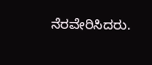ನೆರವೇರಿಸಿದರು.